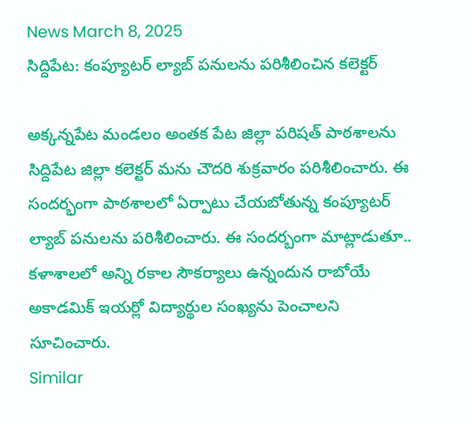News March 8, 2025
సిద్దిపేట: కంప్యూటర్ ల్యాబ్ పనులను పరిశీలించిన కలెక్టర్

అక్కన్నపేట మండలం అంతక పేట జిల్లా పరిషత్ పాఠశాలను సిద్దిపేట జిల్లా కలెక్టర్ మను చౌదరి శుక్రవారం పరిశీలించారు. ఈ సందర్భంగా పాఠశాలలో ఏర్పాటు చేయబోతున్న కంప్యూటర్ ల్యాబ్ పనులను పరిశీలించారు. ఈ సందర్బంగా మాట్లాడుతూ.. కళాశాలలో అన్ని రకాల సౌకర్యాలు ఉన్నందున రాబోయే అకాడమిక్ ఇయర్లో విద్యార్థుల సంఖ్యను పెంచాలని సూచించారు.
Similar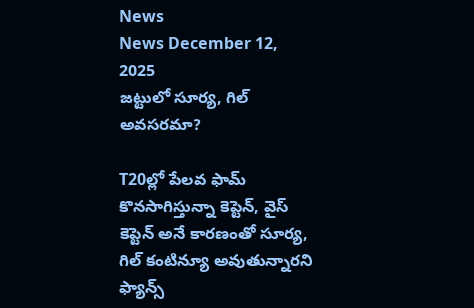News
News December 12, 2025
జట్టులో సూర్య, గిల్ అవసరమా?

T20ల్లో పేలవ ఫామ్ కొనసాగిస్తున్నా కెప్టెన్, వైస్ కెప్టెన్ అనే కారణంతో సూర్య, గిల్ కంటిన్యూ అవుతున్నారని ఫ్యాన్స్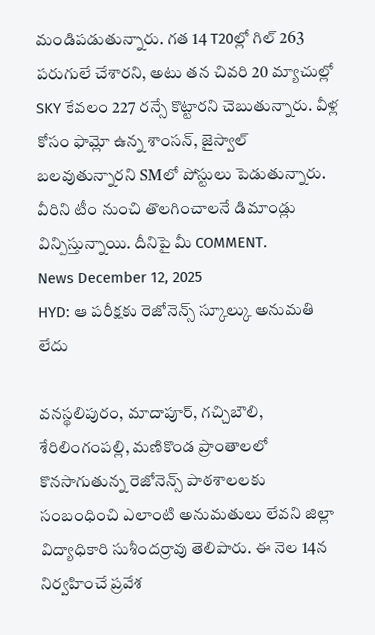మండిపడుతున్నారు. గత 14 T20ల్లో గిల్ 263 పరుగులే చేశారని, అటు తన చివరి 20 మ్యాచుల్లో SKY కేవలం 227 రన్సే కొట్టారని చెబుతున్నారు. వీళ్ల కోసం ఫామ్లో ఉన్న శాంసన్, జైస్వాల్ బలవుతున్నారని SMలో పోస్టులు పెడుతున్నారు. వీరిని టీం నుంచి తొలగించాలనే డిమాండ్లు విన్పిస్తున్నాయి. దీనిపై మీ COMMENT.
News December 12, 2025
HYD: ఆ పరీక్షకు రెజోనెన్స్ స్కూల్కు అనుమతి లేదు

వనస్థలిపురం, మాదాపూర్, గచ్చిబౌలి, శేరిలింగంపల్లి, మణికొండ ప్రాంతాలలో కొనసాగుతున్న రెజోనెన్స్ పాఠశాలలకు సంబంధించి ఎలాంటి అనుమతులు లేవని జిల్లా విద్యాధికారి సుశీందర్రావు తెలిపారు. ఈ నెల 14న నిర్వహించే ప్రవేశ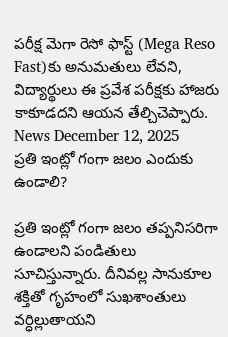పరీక్ష మెగా రెసో ఫాస్ట్ (Mega Reso Fast)కు అనుమతులు లేవని, విద్యార్థులు ఈ ప్రవేశ పరీక్షకు హాజరు కాకూడదని ఆయన తేల్చిచెప్పారు.
News December 12, 2025
ప్రతి ఇంట్లో గంగా జలం ఎందుకు ఉండాలి?

ప్రతి ఇంట్లో గంగా జలం తప్పనిసరిగా ఉండాలని పండితులు సూచిస్తున్నారు. దీనివల్ల సానుకూల శక్తితో గృహంలో సుఖశాంతులు వర్ధిల్లుతాయని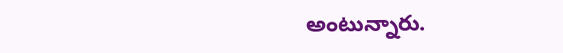అంటున్నారు.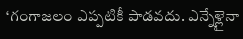‘గంగాజలం ఎప్పటికీ పాడవదు. ఎన్నేళ్లైనా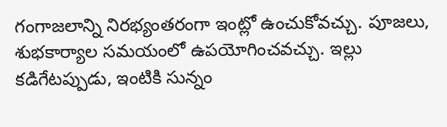గంగాజలాన్ని నిరభ్యంతరంగా ఇంట్లో ఉంచుకోవచ్చు. పూజలు, శుభకార్యాల సమయంలో ఉపయోగించవచ్చు. ఇల్లు కడిగేటప్పుడు, ఇంటికి సున్నం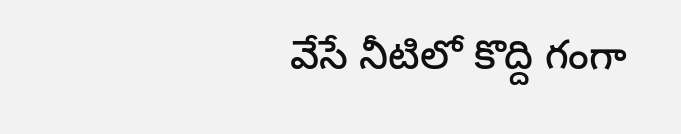వేసే నీటిలో కొద్ది గంగా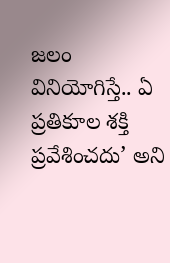జలం వినియోగిస్తే.. ఏ ప్రతికూల శక్తి ప్రవేశించదు’ అని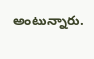అంటున్నారు.